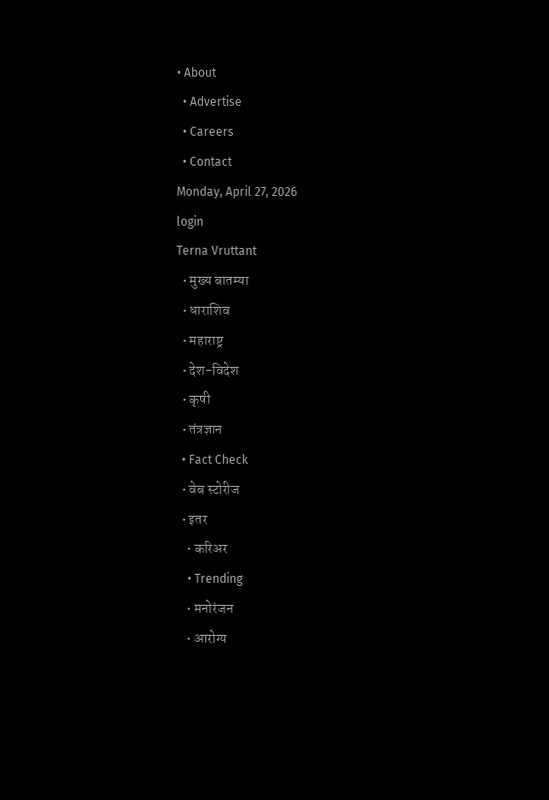• About
  • Advertise
  • Careers
  • Contact
Monday, April 27, 2026
login
Terna Vruttant
  • मुख्य बातम्या
  • धाराशिव
  • महाराष्ट्र
  • देश-विदेश
  • कृषी
  • तंत्रज्ञान
  • Fact Check
  • वेब स्टोरीज
  • इतर
    • करिअर
    • Trending
    • मनोरंजन
    • आरोग्य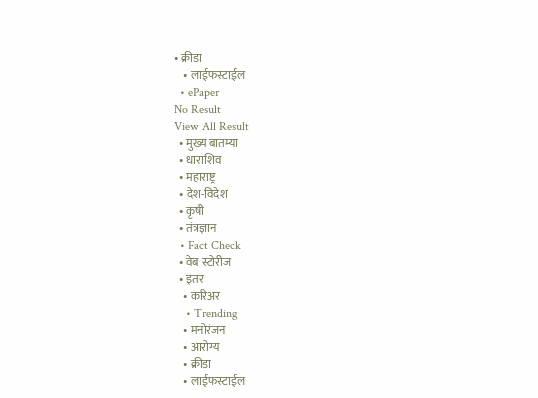• क्रीडा
    • लाईफस्टाईल
  • ePaper
No Result
View All Result
  • मुख्य बातम्या
  • धाराशिव
  • महाराष्ट्र
  • देश-विदेश
  • कृषी
  • तंत्रज्ञान
  • Fact Check
  • वेब स्टोरीज
  • इतर
    • करिअर
    • Trending
    • मनोरंजन
    • आरोग्य
    • क्रीडा
    • लाईफस्टाईल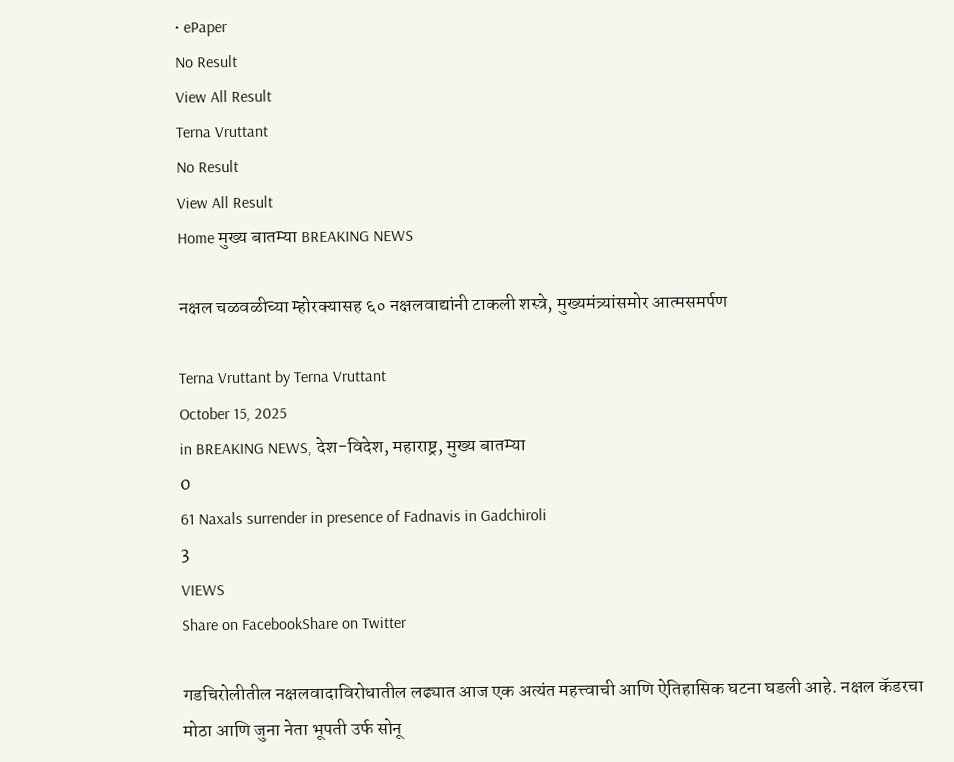• ePaper
No Result
View All Result
Terna Vruttant
No Result
View All Result
Home मुख्य बातम्या BREAKING NEWS

नक्षल चळवळीच्या म्होरक्यासह ६० नक्षलवाद्यांनी टाकली शस्त्रे, मुख्यमंत्र्यांसमोर आत्मसमर्पण

Terna Vruttant by Terna Vruttant
October 15, 2025
in BREAKING NEWS, देश-विदेश, महाराष्ट्र, मुख्य बातम्या
0
61 Naxals surrender in presence of Fadnavis in Gadchiroli
3
VIEWS
Share on FacebookShare on Twitter

गडचिरोलीतील नक्षलवादाविरोधातील लढ्यात आज एक अत्यंत महत्त्वाची आणि ऐतिहासिक घटना घडली आहे. नक्षल कॅडरचा मोठा आणि जुना नेता भूपती उर्फ सोनू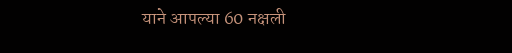याने आपल्या 60 नक्षली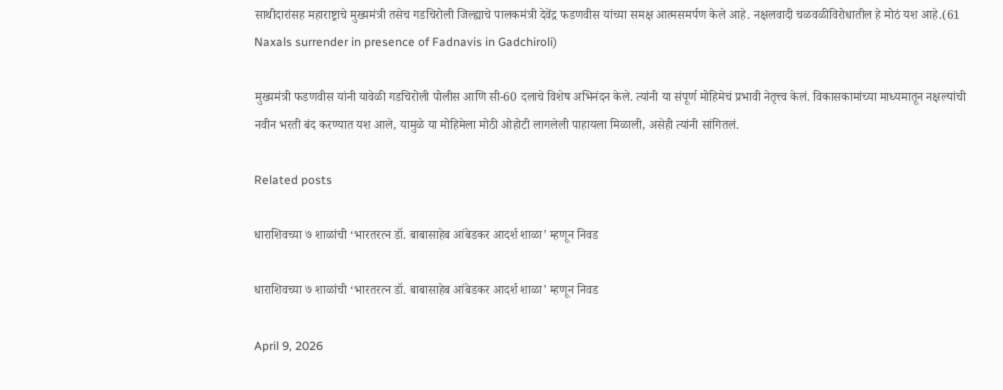साथीदारांसह महाराष्ट्राचे मुख्यमंत्री तसेच गडचिरोली जिल्ह्याचे पालकमंत्री देवेंद्र फडणवीस यांच्या समक्ष आत्मसमर्पण केले आहे. नक्षलवादी चळवळीविरोधातील हे मोठं यश आहे.(61 Naxals surrender in presence of Fadnavis in Gadchiroli)

मुख्यमंत्री फडणवीस यांनी यावेळी गडचिरोली पोलीस आणि सी-60 दलाचे विशेष अभिनंदन केले. त्यांनी या संपूर्ण मोहिमेचं प्रभावी नेतृत्त्व केलं. विकासकामांच्या माध्यमातून नक्षल्यांची नवीन भरती बंद करण्यात यश आले, यामुळे या मोहिमेला मोठी ओहोटी लागलेली पाहायला मिळाली, असेही त्यांनी सांगितलं.

Related posts

धाराशिवच्या ७ शाळांची ‘भारतरत्न डॉ. बाबासाहेब आंबेडकर आदर्श शाळा’ म्हणून निवड

धाराशिवच्या ७ शाळांची ‘भारतरत्न डॉ. बाबासाहेब आंबेडकर आदर्श शाळा’ म्हणून निवड

April 9, 2026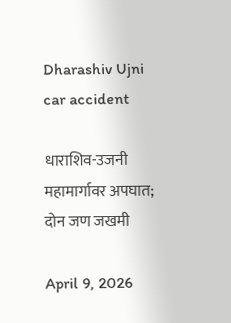Dharashiv Ujni car accident

धाराशिव-उजनी महामार्गावर अपघात; दोन जण जखमी

April 9, 2026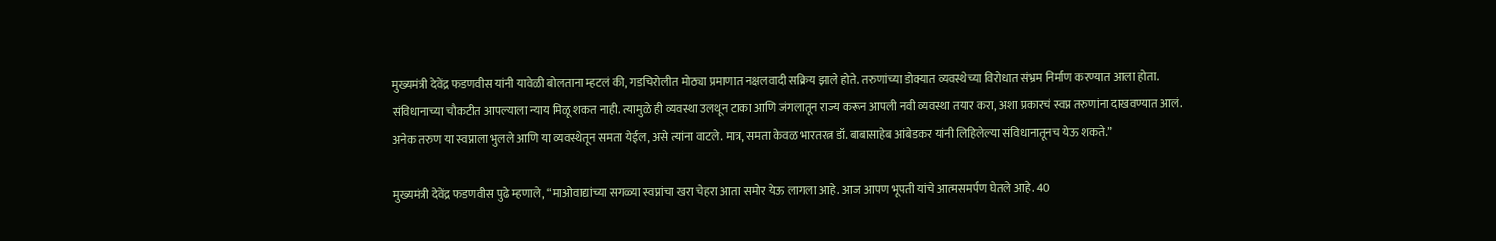मुख्यमंत्री देवेंद्र फडणवीस यांनी यावेळी बोलताना म्हटलं की, गडचिरोलीत मोठ्या प्रमाणात नक्षलवादी सक्रिय झाले होते. तरुणांच्या डोक्यात व्यवस्थेच्या विरोधात संभ्रम निर्माण करण्यात आला होता. संविधानाच्या चौकटीत आपल्याला न्याय मिळू शकत नाही. त्यामुळे ही व्यवस्था उलथून टाका आणि जंगलातून राज्य करून आपली नवी व्यवस्था तयार करा, अशा प्रकारचं स्वप्न तरुणांना दाखवण्यात आलं. अनेक तरुण या स्वप्नाला भुलले आणि या व्यवस्थेतून समता येईल, असे त्यांना वाटले. मात्र, समता केवळ भारतरत्न डॉ. बाबासाहेब आंबेडकर यांनी लिहिलेल्या संविधानातूनच येऊ शकते.”

मुख्यमंत्री देवेंद्र फडणवीस पुढे म्हणाले, “माओवाद्यांच्या सगळ्या स्वप्नांचा खरा चेहरा आता समोर येऊ लागला आहे. आज आपण भूपती यांचे आत्मसमर्पण घेतले आहे. 40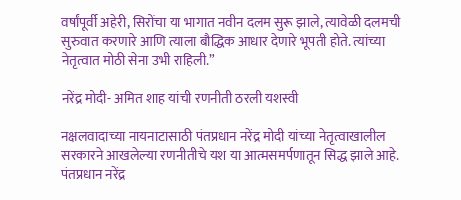वर्षांपूर्वी अहेरी, सिरोंचा या भागात नवीन दलम सुरू झाले, त्यावेळी दलमची सुरुवात करणारे आणि त्याला बौद्धिक आधार देणारे भूपती होते. त्यांच्या नेतृत्वात मोठी सेना उभी राहिली.”

नरेंद्र मोदी- अमित शाह यांची रणनीती ठरली यशस्वी

नक्षलवादाच्या नायनाटासाठी पंतप्रधान नरेंद्र मोदी यांच्या नेतृत्वाखालील सरकारने आखलेल्या रणनीतीचे यश या आत्मसमर्पणातून सिद्ध झाले आहे. पंतप्रधान नरेंद्र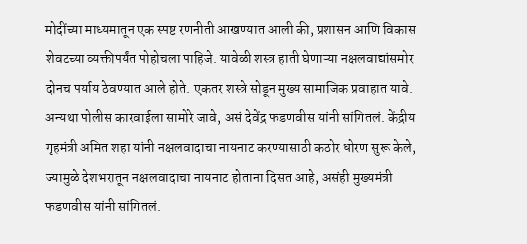मोदींच्या माध्यमातून एक स्पष्ट रणनीती आखण्यात आली की, प्रशासन आणि विकास शेवटच्या व्यक्तीपर्यंत पोहोचला पाहिजे. यावेळी शस्त्र हाती घेणाऱ्या नक्षलवाद्यांसमोर दोनच पर्याय ठेवण्यात आले होते. एकतर शस्त्रे सोडून मुख्य सामाजिक प्रवाहात यावे. अन्यथा पोलीस कारवाईला सामोरे जावे, असं देवेंद्र फडणवीस यांनी सांगितलं. केंद्रीय गृहमंत्री अमित शहा यांनी नक्षलवादाचा नायनाट करण्यासाठी कठोर धोरण सुरू केले, ज्यामुळे देशभरातून नक्षलवादाचा नायनाट होताना दिसत आहे, असंही मुख्यमंत्री फडणवीस यांनी सांगितलं.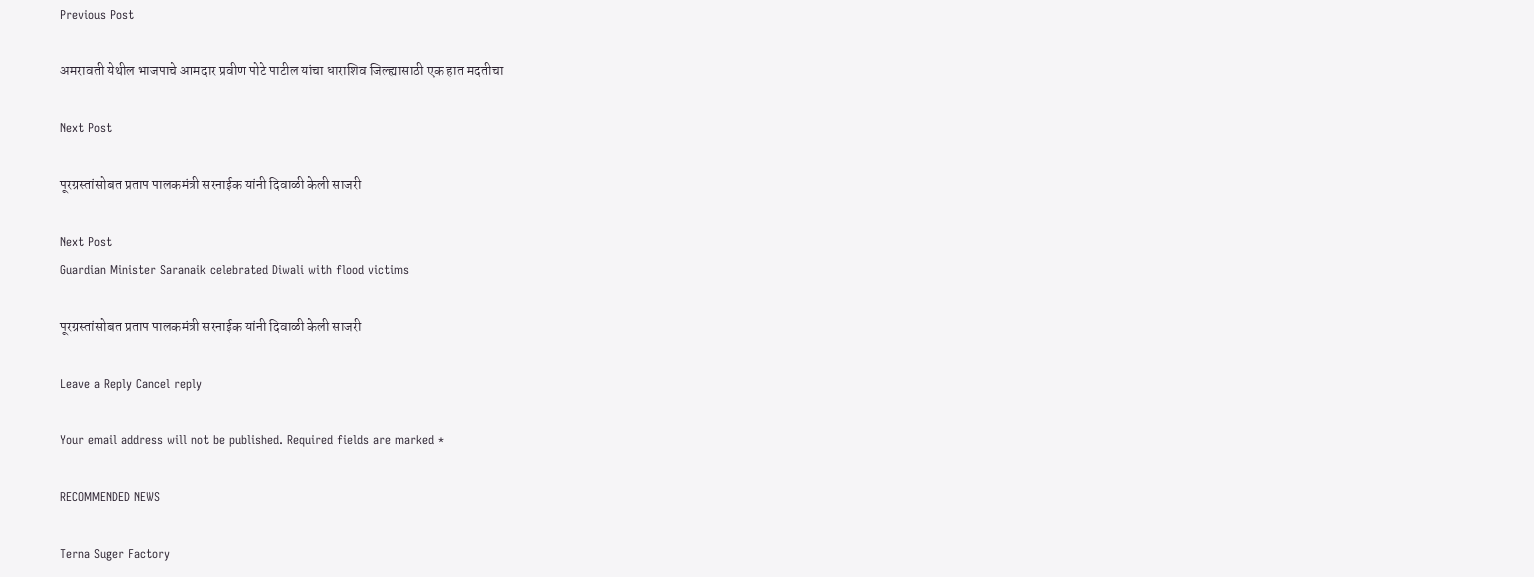Previous Post

अमरावती येथील भाजपाचे आमदार प्रवीण पोटे पाटील यांचा धाराशिव जिल्ह्यासाठी एक हात मदतीचा

Next Post

पूरग्रस्तांसोबत प्रताप पालकमंत्री सरनाईक यांनी दिवाळी केली साजरी

Next Post
Guardian Minister Saranaik celebrated Diwali with flood victims

पूरग्रस्तांसोबत प्रताप पालकमंत्री सरनाईक यांनी दिवाळी केली साजरी

Leave a Reply Cancel reply

Your email address will not be published. Required fields are marked *

RECOMMENDED NEWS

Terna Suger Factory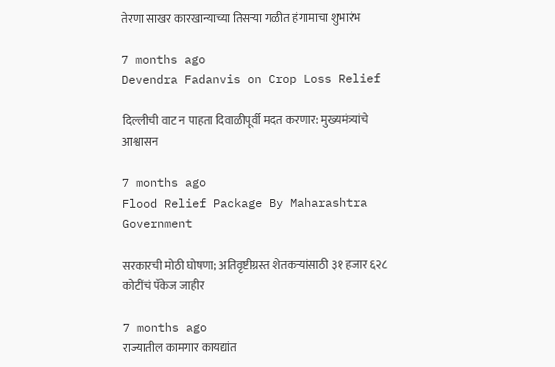तेरणा साखर कारखान्याच्या तिसऱ्या गळीत हंगामाचा शुभारंभ

7 months ago
Devendra Fadanvis on Crop Loss Relief

दिल्लीची वाट न पाहता दिवाळीपूर्वी मदत करणार: मुख्यमंत्र्यांचे आश्वासन

7 months ago
Flood Relief Package By Maharashtra Government

सरकारची मोठी घोषणा; अतिवृष्टीग्रस्त शेतकऱ्यांसाठी ३१ हजार ६२८ कोटींचं पॅकेज जाहीर

7 months ago
राज्यातील कामगार कायद्यांत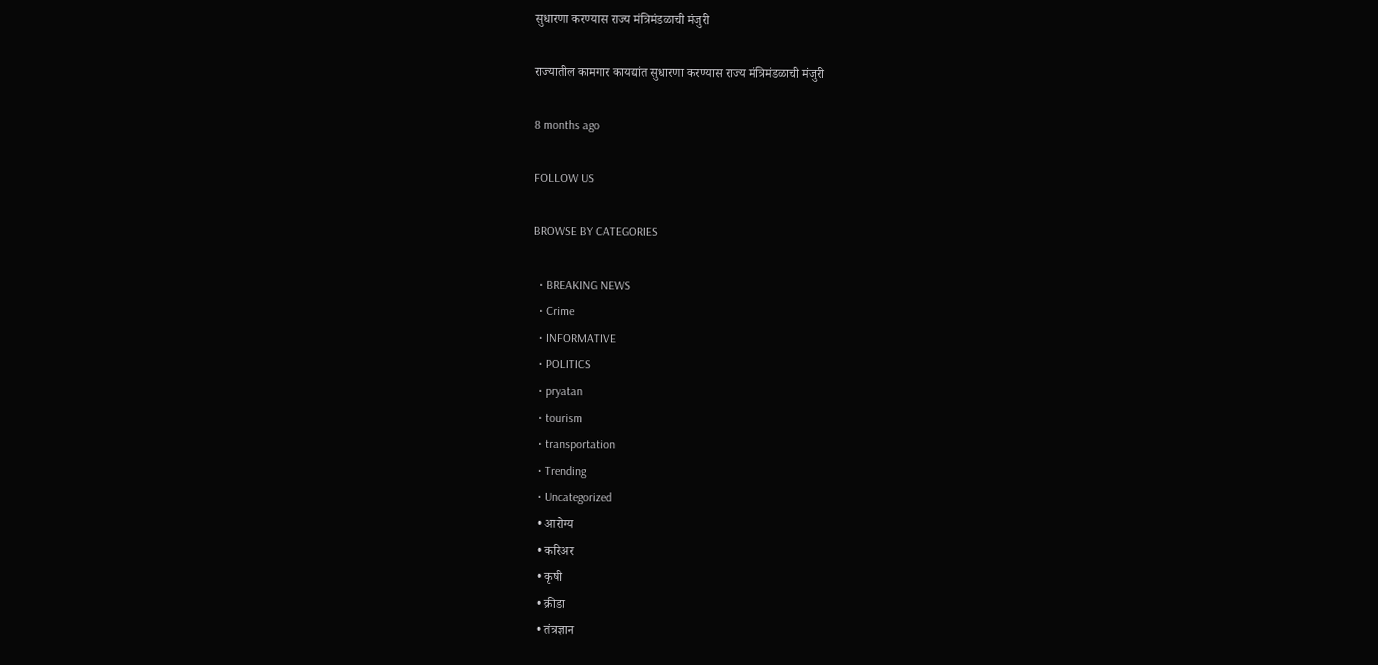सुधारणा करण्यास राज्य मंत्रिमंडळाची मंजुरी

राज्यातील कामगार कायद्यांत सुधारणा करण्यास राज्य मंत्रिमंडळाची मंजुरी

8 months ago

FOLLOW US

BROWSE BY CATEGORIES

  • BREAKING NEWS
  • Crime
  • INFORMATIVE
  • POLITICS
  • pryatan
  • tourism
  • transportation
  • Trending
  • Uncategorized
  • आरोग्य
  • करिअर
  • कृषी
  • क्रीडा
  • तंत्रज्ञान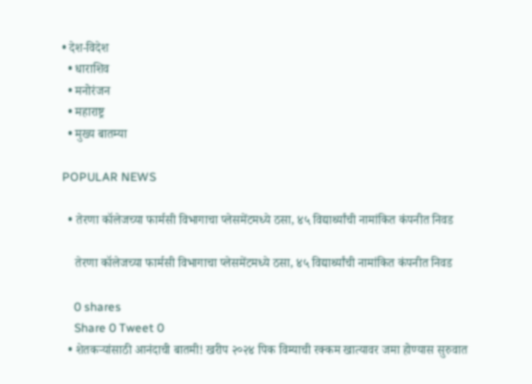• देश-विदेश
  • धाराशिव
  • मनोरंजन
  • महाराष्ट्र
  • मुख्य बातम्या

POPULAR NEWS

  • तेरणा कॉलेजच्या फार्मसी विभागाचा प्लेसमेंटमध्ये ठसा, ४५ विद्यार्थ्यांची नामांकित कंपनीत निवड

    तेरणा कॉलेजच्या फार्मसी विभागाचा प्लेसमेंटमध्ये ठसा, ४५ विद्यार्थ्यांची नामांकित कंपनीत निवड

    0 shares
    Share 0 Tweet 0
  • शेतकऱ्यांसाठी आनंदाची बातमी! खरीप २०२४ पिक विम्याची रक्कम खात्यावर जमा होण्यास सुरुवात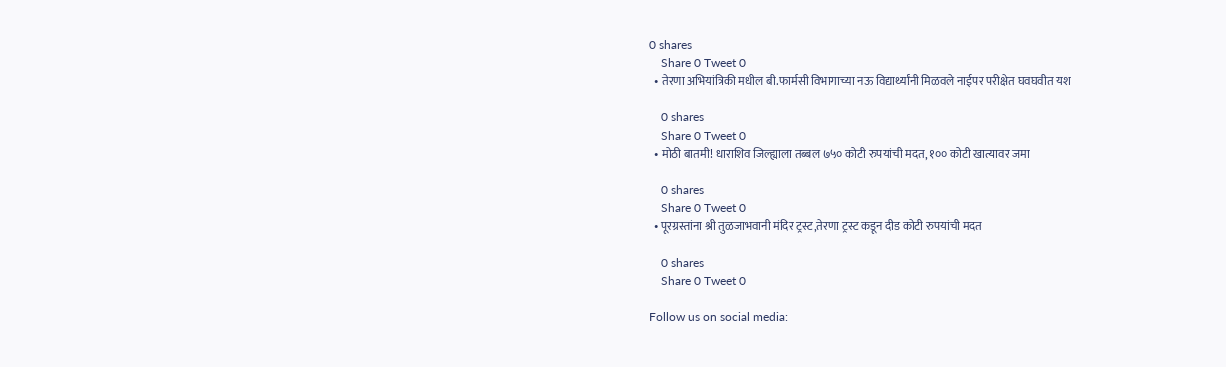0 shares
    Share 0 Tweet 0
  • तेरणा अभियांत्रिकी मधील बी.फार्मसी विभागाच्या नऊ विद्यार्थ्यांनी मिळवले नाईपर परीक्षेत घवघवीत यश

    0 shares
    Share 0 Tweet 0
  • मोठी बातमी! धाराशिव जिल्ह्याला तब्बल ७५० कोटी रुपयांची मदत, १०० कोटी खात्यावर जमा

    0 shares
    Share 0 Tweet 0
  • पूरग्रस्तांना श्री तुळजाभवानी मंदिर ट्रस्ट,तेरणा ट्रस्ट कडून दीड कोटी रुपयांची मदत

    0 shares
    Share 0 Tweet 0

Follow us on social media: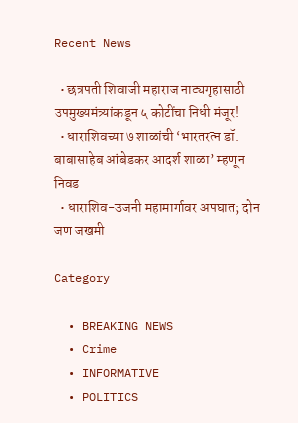Recent News

  • छत्रपती शिवाजी महाराज नाट्यगृहासाठी उपमुख्यमंत्र्यांकडून ५ कोटींचा निधी मंजूर!
  • धाराशिवच्या ७ शाळांची ‘भारतरत्न डॉ. बाबासाहेब आंबेडकर आदर्श शाळा’ म्हणून निवड
  • धाराशिव-उजनी महामार्गावर अपघात; दोन जण जखमी

Category

  • BREAKING NEWS
  • Crime
  • INFORMATIVE
  • POLITICS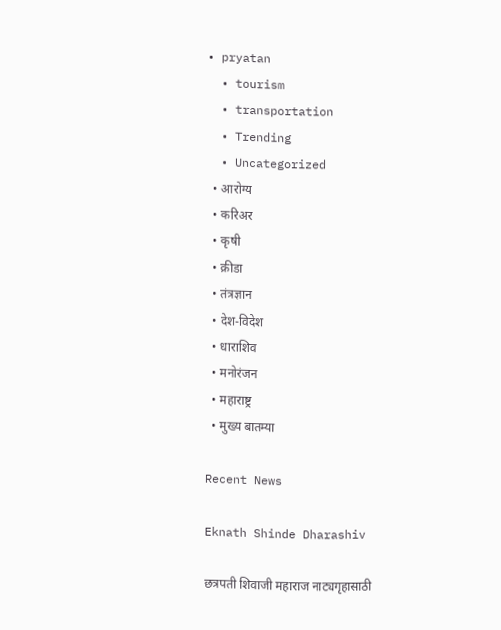• pryatan
  • tourism
  • transportation
  • Trending
  • Uncategorized
  • आरोग्य
  • करिअर
  • कृषी
  • क्रीडा
  • तंत्रज्ञान
  • देश-विदेश
  • धाराशिव
  • मनोरंजन
  • महाराष्ट्र
  • मुख्य बातम्या

Recent News

Eknath Shinde Dharashiv

छत्रपती शिवाजी महाराज नाट्यगृहासाठी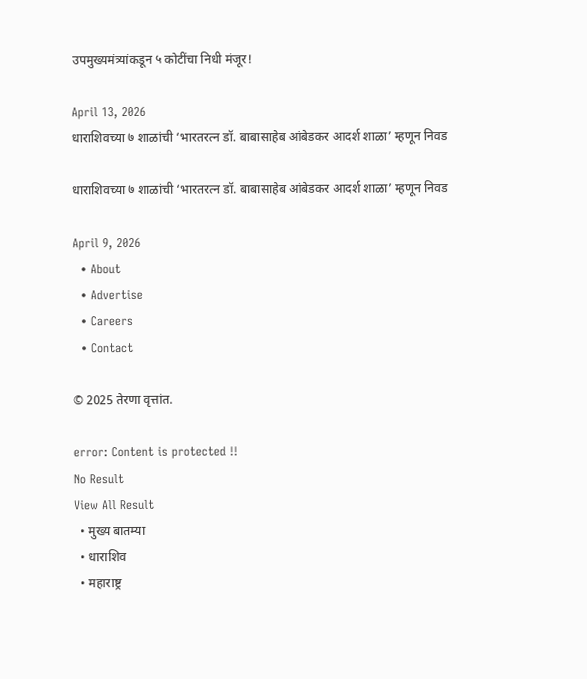उपमुख्यमंत्र्यांकडून ५ कोटींचा निधी मंजूर!

April 13, 2026
धाराशिवच्या ७ शाळांची ‘भारतरत्न डॉ. बाबासाहेब आंबेडकर आदर्श शाळा’ म्हणून निवड

धाराशिवच्या ७ शाळांची ‘भारतरत्न डॉ. बाबासाहेब आंबेडकर आदर्श शाळा’ म्हणून निवड

April 9, 2026
  • About
  • Advertise
  • Careers
  • Contact

© 2025 तेरणा वृत्तांत.

error: Content is protected !!
No Result
View All Result
  • मुख्य बातम्या
  • धाराशिव
  • महाराष्ट्र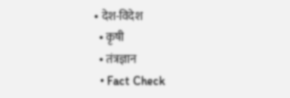• देश-विदेश
  • कृषी
  • तंत्रज्ञान
  • Fact Check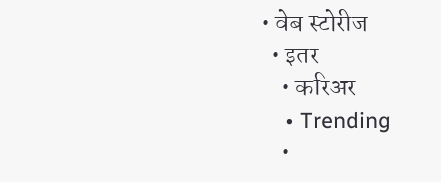• वेब स्टोरीज
  • इतर
    • करिअर
    • Trending
    •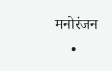मनोरंजन
    •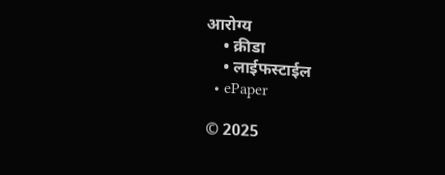आरोग्य
    • क्रीडा
    • लाईफस्टाईल
  • ePaper

© 2025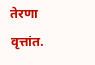तेरणा वृत्तांत.